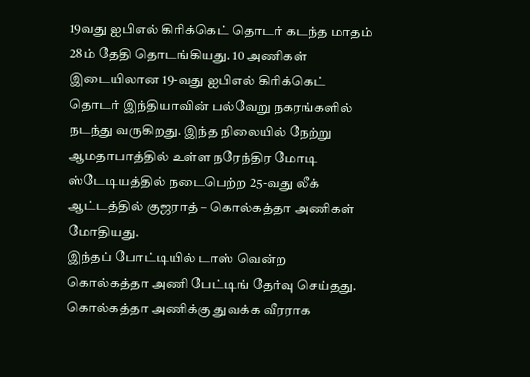19வது ஐபிஎல் கிரிக்கெட் தொடர் கடந்த மாதம் 28ம் தேதி தொடங்கியது. 10 அணிகள் இடையிலான 19-வது ஐபிஎல் கிரிக்கெட் தொடர் இந்தியாவின் பல்வேறு நகரங்களில் நடந்து வருகிறது. இந்த நிலையில் நேற்று ஆமதாபாத்தில் உள்ள நரேந்திர மோடி ஸ்டேடியத்தில் நடைபெற்ற 25-வது லீக் ஆட்டத்தில் குஜராத் – கொல்கத்தா அணிகள் மோதியது.
இந்தப் போட்டியில் டாஸ் வென்ற கொல்கத்தா அணி பேட்டிங் தேர்வு செய்தது. கொல்கத்தா அணிக்கு துவக்க வீரராக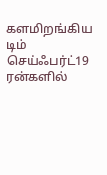களமிறங்கிய டிம் செய்ஃபர்ட்19 ரன்களில்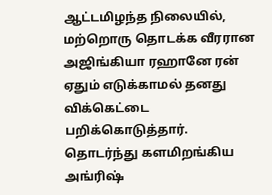ஆட்டமிழந்த நிலையில், மற்றொரு தொடக்க வீரரான அஜிங்கியா ரஹானே ரன் ஏதும் எடுக்காமல் தனது விக்கெட்டை பறிக்கொடுத்தார்.
தொடர்ந்து களமிறங்கிய அங்ரிஷ்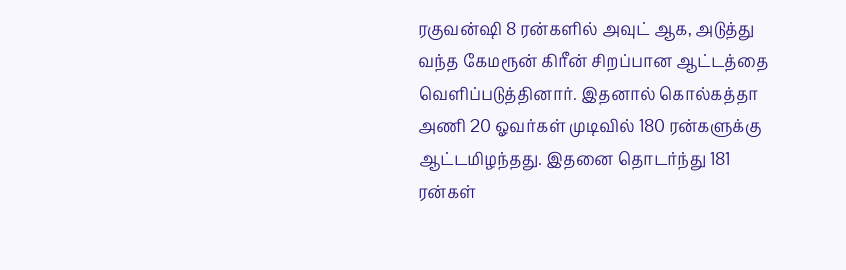ரகுவன்ஷி 8 ரன்களில் அவுட் ஆக, அடுத்து வந்த கேமரூன் கிரீன் சிறப்பான ஆட்டத்தை வெளிப்படுத்தினார். இதனால் கொல்கத்தா அணி 20 ஓவர்கள் முடிவில் 180 ரன்களுக்கு ஆட்டமிழந்தது. இதனை தொடர்ந்து 181 ரன்கள்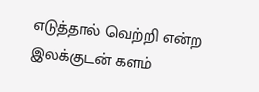எடுத்தால் வெற்றி என்ற இலக்குடன் களம்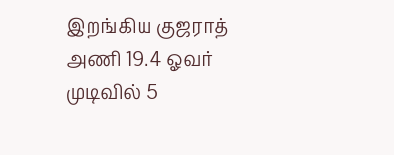இறங்கிய குஜராத் அணி 19.4 ஓவர் முடிவில் 5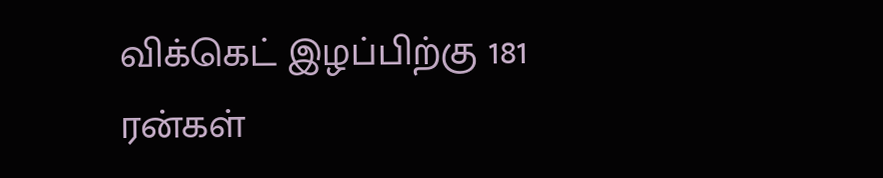விக்கெட் இழப்பிற்கு 181 ரன்கள்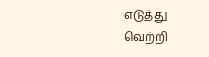எடுத்து வெற்றி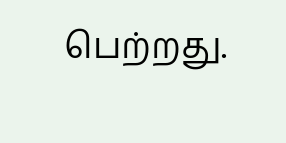பெற்றது.